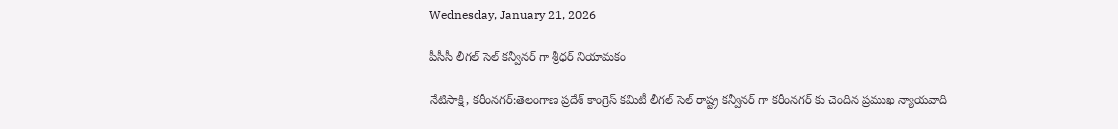Wednesday, January 21, 2026

పీసీసీ లీగల్ సెల్ కన్వీనర్ గా శ్రీధర్ నియామకం

నేటిసాక్షి, కరీంనగర్:తెలంగాణ ప్రదేశ్ కాంగ్రెస్ కమిటీ లీగల్ సెల్ రాష్ట్ర కన్వీనర్ గా కరీంనగర్ కు చెందిన ప్రముఖ న్యాయవాది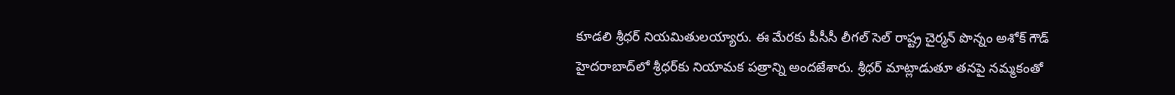కూడలి శ్రీధర్ నియమితులయ్యారు. ఈ మేరకు పీసీసీ లీగల్ సెల్ రాష్ట్ర చైర్మన్ పొన్నం అశోక్ గౌడ్ హైదరాబాద్‌లో శ్రీధర్‌కు నియామక పత్రాన్ని అందజేశారు. శ్రీధర్ మాట్లాడుతూ తనపై నమ్మకంతో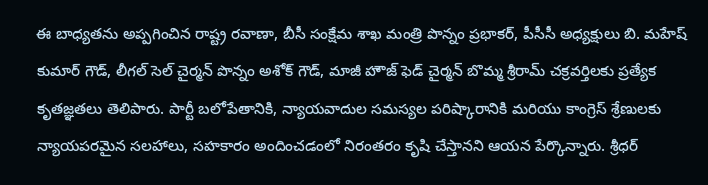ఈ బాధ్యతను అప్పగించిన రాష్ట్ర రవాణా, బీసీ సంక్షేమ శాఖ మంత్రి పొన్నం ప్రభాకర్, పీసీసీ అధ్యక్షులు బి. మహేష్ కుమార్ గౌడ్, లీగల్ సెల్ చైర్మన్ పొన్నం అశోక్ గౌడ్, మాజీ హౌజ్ ఫెడ్ చైర్మన్ బొమ్మ శ్రీరామ్ చక్రవర్తిలకు ప్రత్యేక కృతజ్ఞతలు తెలిపారు. పార్టీ బలోపేతానికి, న్యాయవాదుల సమస్యల పరిష్కారానికి మరియు కాంగ్రెస్ శ్రేణులకు న్యాయపరమైన సలహాలు, సహకారం అందించడంలో నిరంతరం కృషి చేస్తానని ఆయన పేర్కొన్నారు. శ్రీధర్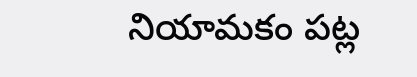నియామకం పట్ల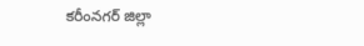కరీంనగర్ జిల్లా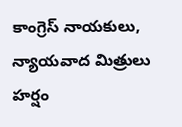కాంగ్రెస్ నాయకులు, న్యాయవాద మిత్రులు హర్షం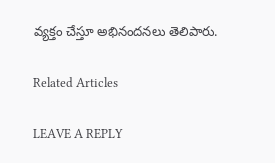వ్యక్తం చేస్తూ అభినందనలు తెలిపారు.

Related Articles

LEAVE A REPLY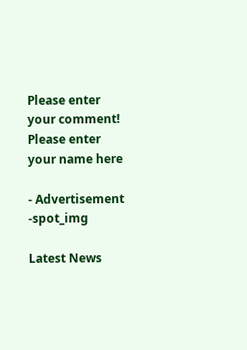Please enter your comment!
Please enter your name here

- Advertisement -spot_img

Latest News